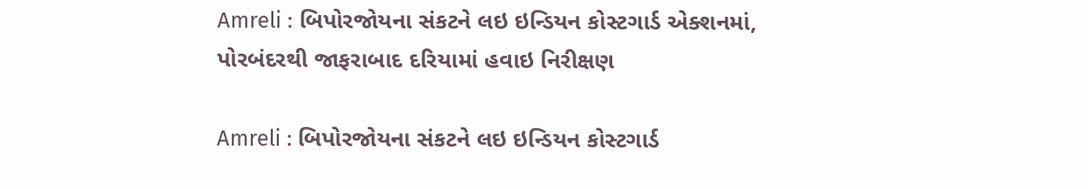Amreli : બિપોરજોયના સંકટને લઇ ઇન્ડિયન કોસ્ટગાર્ડ એક્શનમાં, પોરબંદરથી જાફરાબાદ દરિયામાં હવાઇ નિરીક્ષણ

Amreli : બિપોરજોયના સંકટને લઇ ઇન્ડિયન કોસ્ટગાર્ડ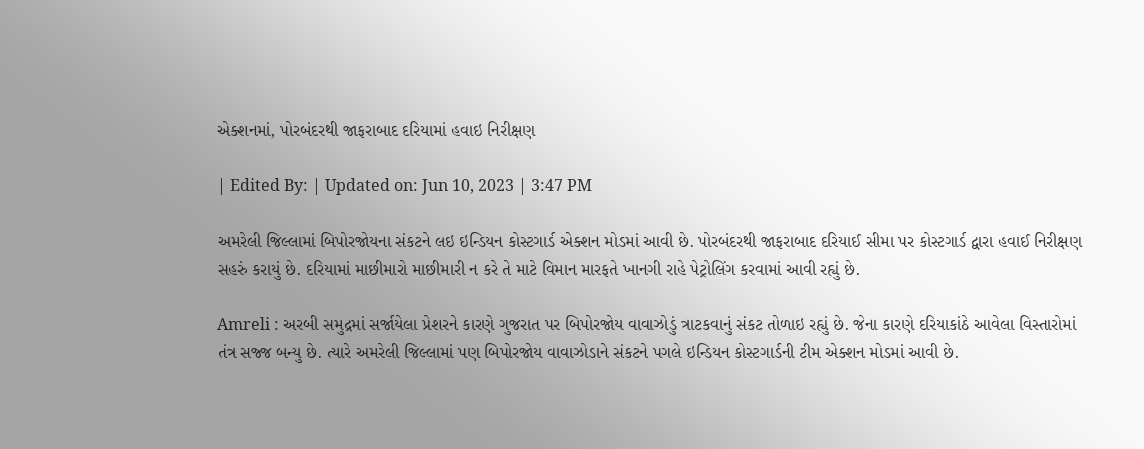એક્શનમાં, પોરબંદરથી જાફરાબાદ દરિયામાં હવાઇ નિરીક્ષણ

| Edited By: | Updated on: Jun 10, 2023 | 3:47 PM

અમરેલી જિલ્લામાં બિપોરજોયના સંકટને લઇ ઇન્ડિયન કોસ્ટગાર્ડ એક્શન મોડમાં આવી છે. પોરબંદરથી જાફરાબાદ દરિયાઈ સીમા પર કોસ્ટગાર્ડ દ્વારા હવાઈ નિરીક્ષણ સહરું કરાયું છે. દરિયામાં માછીમારો માછીમારી ન કરે તે માટે વિમાન મારફતે ખાનગી રાહે પેટ્રોલિંગ કરવામાં આવી રહ્યું છે.

Amreli : અરબી સમુદ્રમાં સર્જાયેલા પ્રેશરને કારણે ગુજરાત પર બિપોરજોય વાવાઝોડું ત્રાટકવાનું સંકટ તોળાઇ રહ્યું છે. જેના કારણે દરિયાકાંઠે આવેલા વિસ્તારોમાં તંત્ર સજ્જ બન્યુ છે. ત્યારે અમરેલી જિલ્લામાં પણ બિપોરજોય વાવાઝોડાને સંકટને પગલે ઇન્ડિયન કોસ્ટગાર્ડની ટીમ એક્શન મોડમાં આવી છે.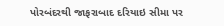પોરબંદરથી જાફરાબાદ દરિયાઇ સીમા પર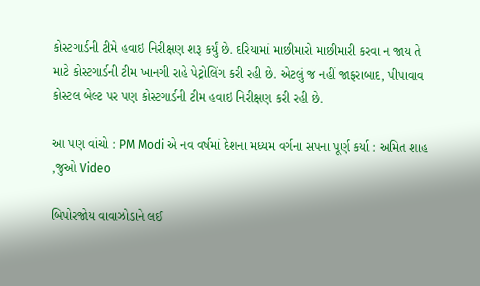કોસ્ટગાર્ડની ટીમે હવાઇ નિરીક્ષણ શરૂ કર્યું છે. દરિયામાં માછીમારો માછીમારી કરવા ન જાય તે માટે કોસ્ટગાર્ડની ટીમ ખાનગી રાહે પેટ્રોલિંગ કરી રહી છે. એટલું જ નહીં જાફરાબાદ, પીપાવાવ કોસ્ટલ બેલ્ટ પર પણ કોસ્ટગાર્ડની ટીમ હવાઇ નિરીક્ષણ કરી રહી છે.

આ પણ વાંચો : PM Modi એ નવ વર્ષમાં દેશના મધ્યમ વર્ગના સપના પૂર્ણ કર્યા : અમિત શાહ ,જુઓ Video

બિપોરજોય વાવાઝોડાને લઈ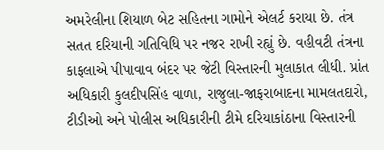અમરેલીના શિયાળ બેટ સહિતના ગામોને એલર્ટ કરાયા છે. તંત્ર સતત દરિયાની ગતિવિધિ પર નજર રાખી રહ્યું છે. વહીવટી તંત્રના કાફલાએ પીપાવાવ બંદર પર જેટી વિસ્તારની મુલાકાત લીધી. પ્રાંત અધિકારી કુલદીપસિંહ વાળા, રાજુલા-જાફરાબાદના મામલતદારો, ટીડીઓ અને પોલીસ અધિકારીની ટીમે દરિયાકાંઠાના વિસ્તારની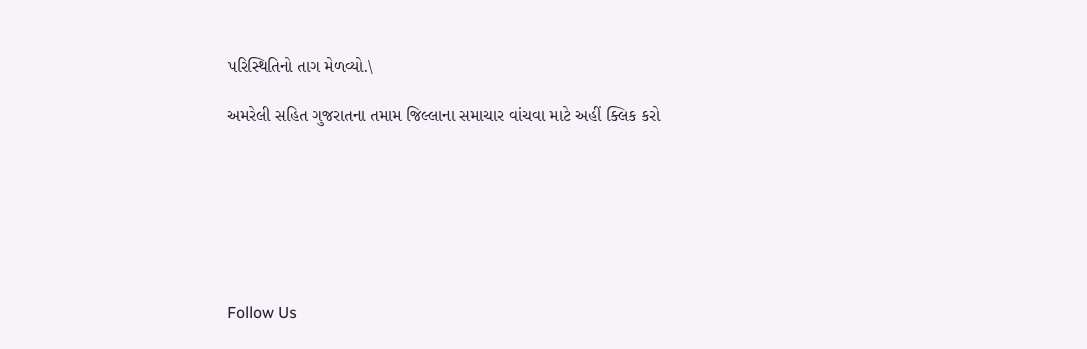પરિસ્થિતિનો તાગ મેળવ્યો.\

અમરેલી સહિત ગુજરાતના તમામ જિલ્લાના સમાચાર વાંચવા માટે અહીં ક્લિક કરો







Follow Us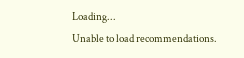Loading...
Unable to load recommendations.